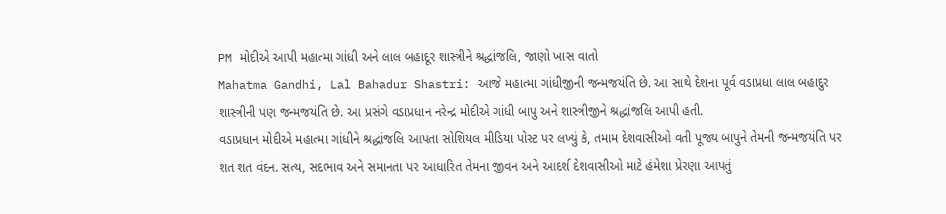PM મોદીએ આપી મહાત્મા ગાંધી અને લાલ બહાદૂર શાસ્ત્રીને શ્રદ્ધાંજલિ, જાણો ખાસ વાતો
Mahatma Gandhi, Lal Bahadur Shastri: આજે મહાત્મા ગાંધીજીની જન્મજયંતિ છે. આ સાથે દેશના પૂર્વ વડાપ્રધા લાલ બહાદુર શાસ્ત્રીની પણ જન્મજયંતિ છે. આ પ્રસંગે વડાપ્રધાન નરેન્દ્ર મોદીએ ગાંધી બાપુ અને શાસ્ત્રીજીને શ્રદ્ધાંજલિ આપી હતી.
વડાપ્રધાન મોદીએ મહાત્મા ગાંધીને શ્રદ્ધાંજલિ આપતા સોશિયલ મીડિયા પોસ્ટ પર લખ્યું કે, તમામ દેશવાસીઓ વતી પૂજ્ય બાપુને તેમની જન્મજયંતિ પર શત શત વંદન. સત્ય, સદભાવ અને સમાનતા પર આધારિત તેમના જીવન અને આદર્શ દેશવાસીઓ માટે હંમેશા પ્રેરણા આપતું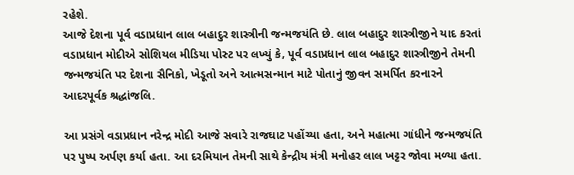રહેશે.
આજે દેશના પૂર્વ વડાપ્રધાન લાલ બહાદુર શાસ્ત્રીની જન્મજયંતિ છે. લાલ બહાદુર શાસ્ત્રીજીને યાદ કરતાં વડાપ્રધાન મોદીએ સોશિયલ મીડિયા પોસ્ટ પર લખ્યું કે, પૂર્વ વડાપ્રધાન લાલ બહાદુર શાસ્ત્રીજીને તેમની જન્મજયંતિ પર દેશના સૈનિકો, ખેડૂતો અને આત્મસન્માન માટે પોતાનું જીવન સમર્પિત કરનારને આદરપૂર્વક શ્રદ્ધાંજલિ.

આ પ્રસંગે વડાપ્રધાન નરેન્દ્ર મોદી આજે સવારે રાજઘાટ પહોંચ્યા હતા, અને મહાત્મા ગાંધીને જન્મજયંતિ પર પુષ્પ અર્પણ કર્યા હતા. આ દરમિયાન તેમની સાથે કેન્દ્રીય મંત્રી મનોહર લાલ ખટ્ટર જોવા મળ્યા હતા.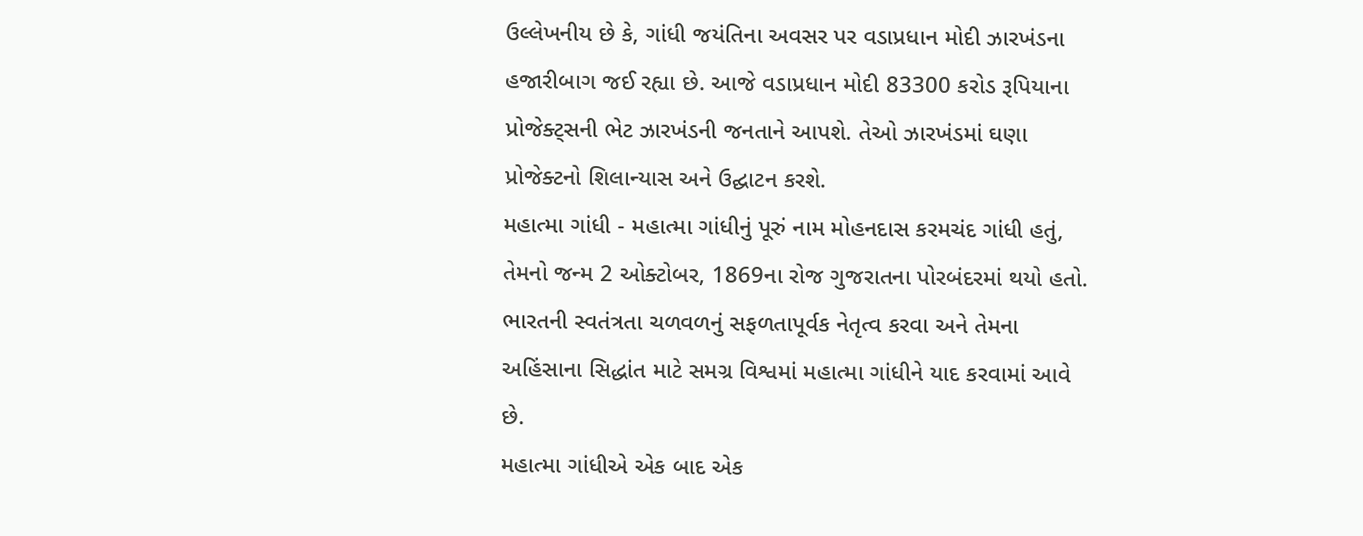ઉલ્લેખનીય છે કે, ગાંધી જયંતિના અવસર પર વડાપ્રધાન મોદી ઝારખંડના હજારીબાગ જઈ રહ્યા છે. આજે વડાપ્રધાન મોદી 83300 કરોડ રૂપિયાના પ્રોજેક્ટ્સની ભેટ ઝારખંડની જનતાને આપશે. તેઓ ઝારખંડમાં ઘણા પ્રોજેક્ટનો શિલાન્યાસ અને ઉદ્ઘાટન કરશે.
મહાત્મા ગાંધી - મહાત્મા ગાંધીનું પૂરું નામ મોહનદાસ કરમચંદ ગાંધી હતું, તેમનો જન્મ 2 ઓક્ટોબર, 1869ના રોજ ગુજરાતના પોરબંદરમાં થયો હતો.
ભારતની સ્વતંત્રતા ચળવળનું સફળતાપૂર્વક નેતૃત્વ કરવા અને તેમના અહિંસાના સિદ્ધાંત માટે સમગ્ર વિશ્વમાં મહાત્મા ગાંધીને યાદ કરવામાં આવે છે.
મહાત્મા ગાંધીએ એક બાદ એક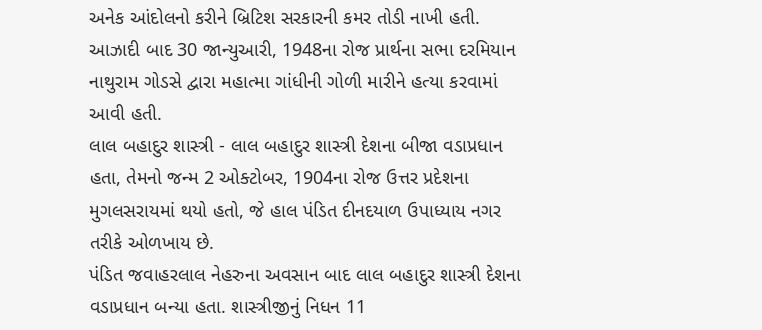અનેક આંદોલનો કરીને બ્રિટિશ સરકારની કમર તોડી નાખી હતી. આઝાદી બાદ 30 જાન્યુઆરી, 1948ના રોજ પ્રાર્થના સભા દરમિયાન નાથુરામ ગોડસે દ્વારા મહાત્મા ગાંધીની ગોળી મારીને હત્યા કરવામાં આવી હતી.
લાલ બહાદુર શાસ્ત્રી - લાલ બહાદુર શાસ્ત્રી દેશના બીજા વડાપ્રધાન હતા, તેમનો જન્મ 2 ઓક્ટોબર, 1904ના રોજ ઉત્તર પ્રદેશના મુગલસરાયમાં થયો હતો, જે હાલ પંડિત દીનદયાળ ઉપાધ્યાય નગર તરીકે ઓળખાય છે.
પંડિત જવાહરલાલ નેહરુના અવસાન બાદ લાલ બહાદુર શાસ્ત્રી દેશના વડાપ્રધાન બન્યા હતા. શાસ્ત્રીજીનું નિધન 11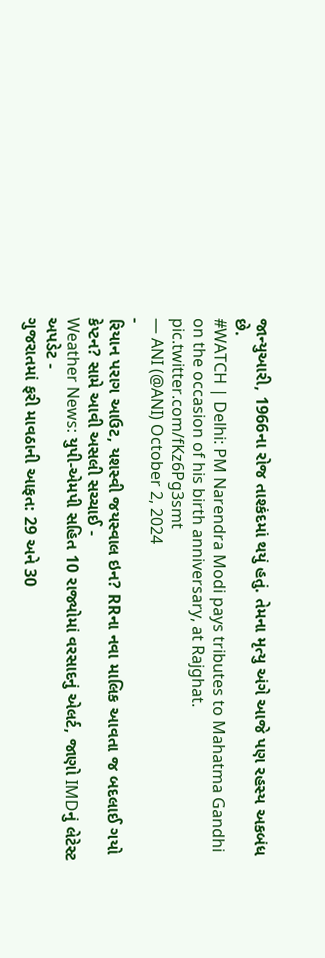જાન્યુઆરી, 1966ના રોજ તાશ્કંદમાં થયું હતું. તેમના મૃત્યુ અંગે આજે પણ રહસ્ય અકબંધ છે.
#WATCH | Delhi: PM Narendra Modi pays tributes to Mahatma Gandhi on the occasion of his birth anniversary, at Rajghat. pic.twitter.com/fKz6Pg3smt
— ANI (@ANI) October 2, 2024
-
રિયાન પરાગ આઉટ, યશસ્વી જયસ્વાલ ઇન? RRના નવા માલિક આવતા જ બદલાઈ ગયો કેપ્ટન? સામે આવી અસલી સચ્ચાઈ -
Weather News: યુપી-એમપી સહિત 10 રાજ્યોમાં વરસાદનું એલર્ટ, જાણો IMDનું લેટેસ્ટ અપડેટ -
ગુજરાતમાં ફરી માવઠાની આફત: 29 અને 30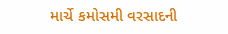માર્ચે કમોસમી વરસાદની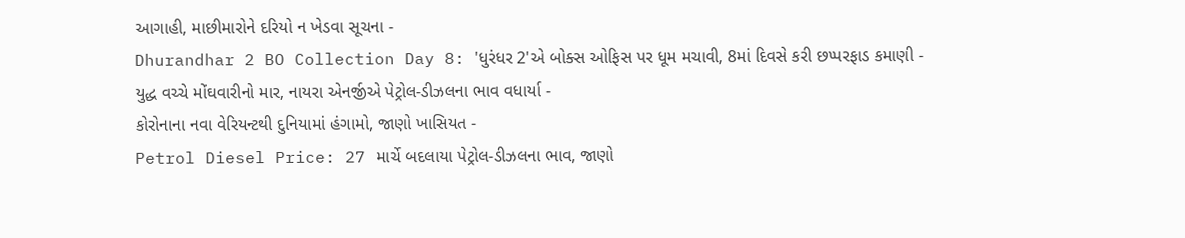આગાહી, માછીમારોને દરિયો ન ખેડવા સૂચના -
Dhurandhar 2 BO Collection Day 8: 'ધુરંધર 2'એ બોક્સ ઓફિસ પર ધૂમ મચાવી, 8માં દિવસે કરી છપ્પરફાડ કમાણી -
યુદ્ધ વચ્ચે મોંઘવારીનો માર, નાયરા એનર્જીએ પેટ્રોલ-ડીઝલના ભાવ વધાર્યા -
કોરોનાના નવા વેરિયન્ટથી દુનિયામાં હંગામો, જાણો ખાસિયત -
Petrol Diesel Price: 27 માર્ચે બદલાયા પેટ્રોલ-ડીઝલના ભાવ, જાણો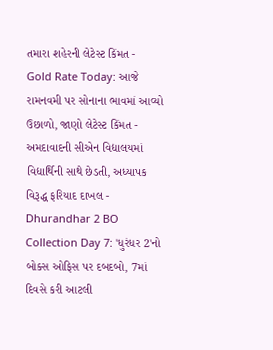તમારા શહેરની લેટેસ્ટ કિંમત -
Gold Rate Today: આજે રામનવમી પર સોનાના ભાવમાં આવ્યો ઉછાળો, જાણો લેટેસ્ટ કિંમત -
અમદાવાદની સીએન વિદ્યાલયમાં વિદ્યાર્થિની સાથે છેડતી, અધ્યાપક વિરૂદ્ધ ફરિયાદ દાખલ -
Dhurandhar 2 BO Collection Day 7: 'ધુરંધર 2'નો બોક્સ ઓફિસ પર દબદબો, 7માં દિવસે કરી આટલી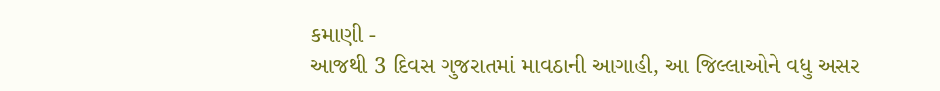કમાણી -
આજથી 3 દિવસ ગુજરાતમાં માવઠાની આગાહી, આ જિલ્લાઓને વધુ અસર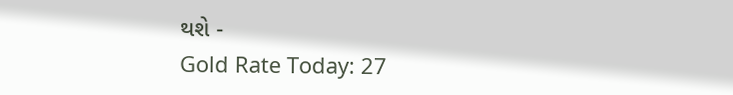થશે -
Gold Rate Today: 27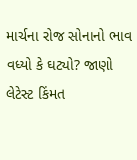માર્ચના રોજ સોનાનો ભાવ વધ્યો કે ઘટ્યો? જાણો લેટેસ્ટ કિંમત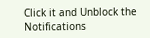Click it and Unblock the Notifications